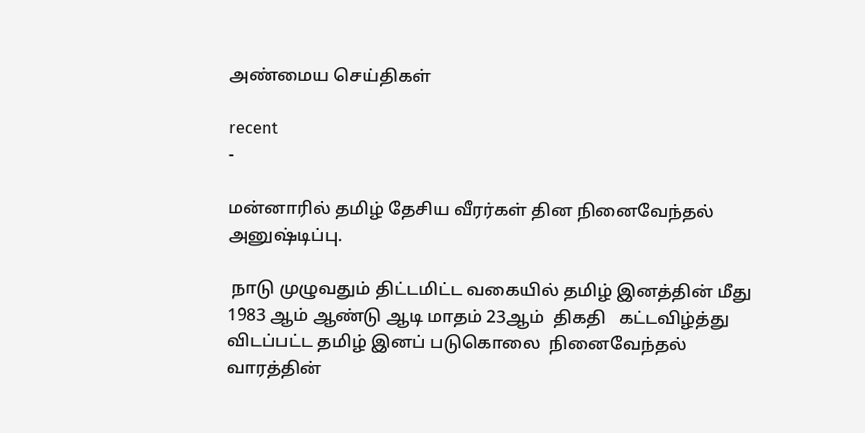அண்மைய செய்திகள்

recent
-

மன்னாரில் தமிழ் தேசிய வீரர்கள் தின நினைவேந்தல் அனுஷ்டிப்பு.

 நாடு முழுவதும் திட்டமிட்ட வகையில் தமிழ் இனத்தின் மீது  1983 ஆம் ஆண்டு ஆடி மாதம் 23ஆம்  திகதி   கட்டவிழ்த்து விடப்பட்ட தமிழ் இனப் படுகொலை  நினைவேந்தல் வாரத்தின்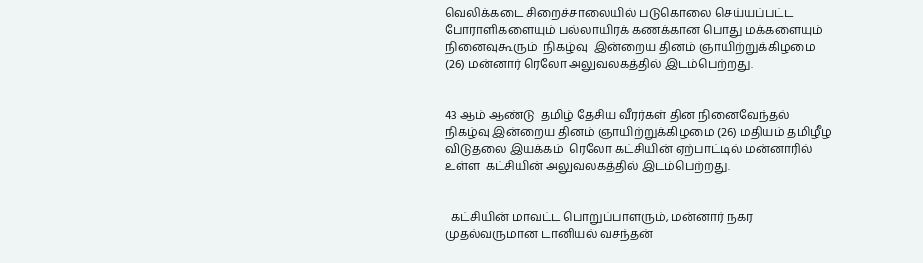வெலிக்கடை சிறைச்சாலையில் படுகொலை செய்யப்பட்ட போராளிகளையும் பல்லாயிரக் கணக்கான பொது மக்களையும் நினைவுகூரும்  நிகழ்வு  இன்றைய தினம் ஞாயிற்றுக்கிழமை (26) மன்னார் ரெலோ அலுவலகத்தில் இடம்பெற்றது.


43 ஆம் ஆண்டு  தமிழ் தேசிய வீரர்கள் தின நினைவேந்தல் நிகழ்வு இன்றைய தினம் ஞாயிற்றுக்கிழமை (26) மதியம் தமிழீழ விடுதலை இயக்கம்  ரெலோ கட்சியின் ஏற்பாட்டில் மன்னாரில் உள்ள  கட்சியின் அலுவலகத்தில் இடம்பெற்றது.


  கட்சியின் மாவட்ட பொறுப்பாளரும், மன்னார் நகர முதல்வருமான டானியல் வசந்தன்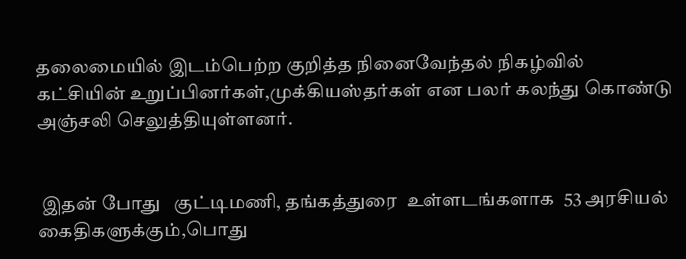தலைமையில் இடம்பெற்ற குறித்த நினைவேந்தல் நிகழ்வில் கட்சியின் உறுப்பினர்கள்,முக்கியஸ்தர்கள் என பலர் கலந்து கொண்டு அஞ்சலி செலுத்தியுள்ளனர்.


 இதன் போது   குட்டிமணி, தங்கத்துரை  உள்ளடங்களாக  53 அரசியல் கைதிகளுக்கும்,பொது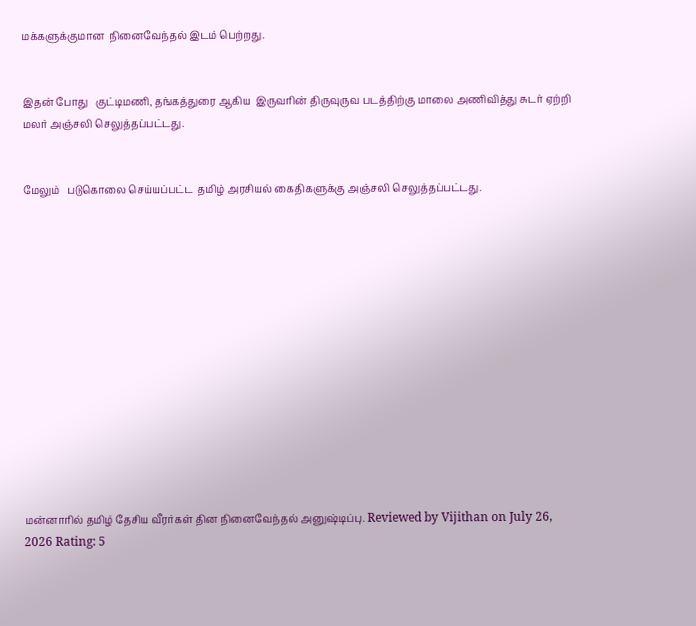மக்களுக்குமான  நினைவேந்தல் இடம் பெற்றது.


இதன் போது   குட்டிமணி, தங்கத்துரை ஆகிய  இருவரின் திருவுருவ படத்திற்கு மாலை அணிவித்து சுடர் ஏற்றி மலர் அஞ்சலி செலுத்தப்பட்டது.


மேலும்   படுகொலை செய்யப்பட்ட  தமிழ் அரசியல் கைதிகளுக்கு அஞ்சலி செலுத்தப்பட்டது.














மன்னாரில் தமிழ் தேசிய வீரர்கள் தின நினைவேந்தல் அனுஷ்டிப்பு. Reviewed by Vijithan on July 26, 2026 Rating: 5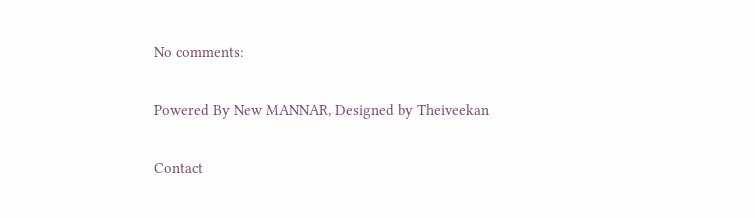No comments:

Powered By New MANNAR, Designed by Theiveekan

Contact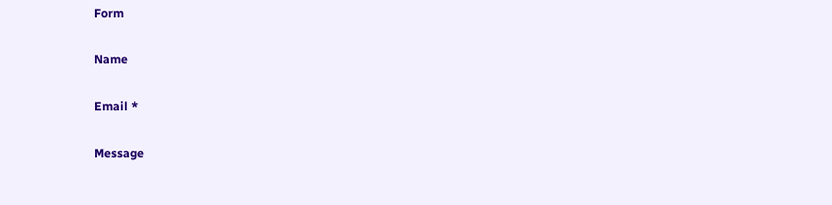Form

Name

Email *

Message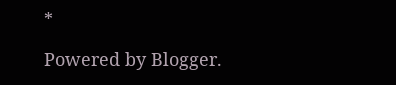*

Powered by Blogger.